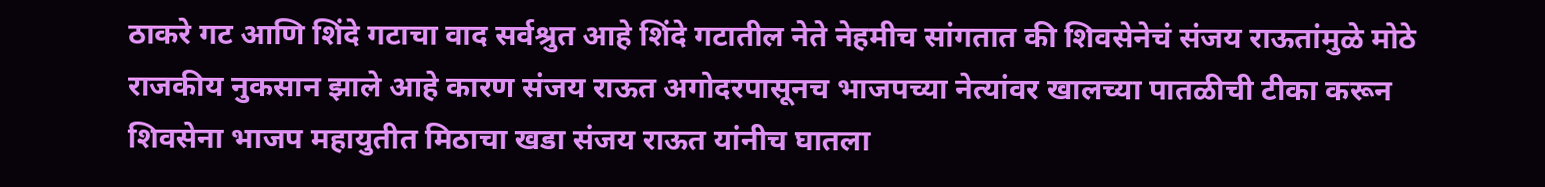ठाकरे गट आणि शिंदे गटाचा वाद सर्वश्रुत आहे शिंदे गटातील नेते नेहमीच सांगतात की शिवसेनेचं संजय राऊतांमुळे मोठे राजकीय नुकसान झाले आहे कारण संजय राऊत अगोदरपासूनच भाजपच्या नेत्यांवर खालच्या पातळीची टीका करून शिवसेना भाजप महायुतीत मिठाचा खडा संजय राऊत यांनीच घातला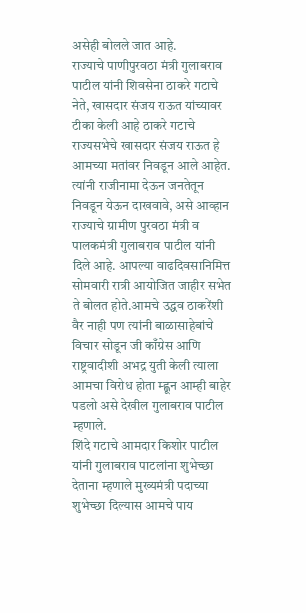असेही बोलले जात आहे.
राज्याचे पाणीपुरवठा मंत्री गुलाबराव पाटील यांनी शिवसेना ठाकरे गटाचे नेते, खासदार संजय राऊत यांच्यावर टीका केली आहे ठाकरे गटाचे राज्यसभेचे खासदार संजय राऊत हे आमच्या मतांवर निवडून आले आहेत. त्यांनी राजीनामा देऊन जनतेतून निवडून येऊन दाखवावे, असे आव्हान राज्याचे ग्रामीण पुरवठा मंत्री व पालकमंत्री गुलाबराव पाटील यांनी दिले आहे. आपल्या वाढदिवसानिमित्त सोमवारी रात्री आयोजित जाहीर सभेत ते बोलत होते.आमचे उद्धव ठाकरेंशी वैर नाही पण त्यांनी बाळासाहेबांचे विचार सोडून जी काँग्रेस आणि राष्ट्रवादीशी अभद्र युती केली त्याला आमचा विरोध होता म्ह्णून आम्ही बाहेर पडलो असे देखील गुलाबराव पाटील म्हणाले.
शिंदे गटाचे आमदार किशोर पाटील यांनी गुलाबराव पाटलांना शुभेच्छा देताना म्हणाले मुख्यमंत्री पदाच्या शुभेच्छा दिल्यास आमचे पाय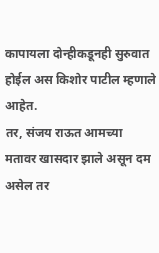कापायला दोन्हीकडूनही सुरुवात होईल अस किशोर पाटील म्हणाले आहेत.
तर, संजय राऊत आमच्या मतावर खासदार झाले असून दम असेल तर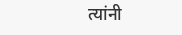त्यांनी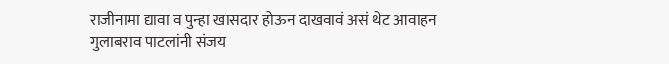राजीनामा द्यावा व पुन्हा खासदार होऊन दाखवावं असं थेट आवाहन गुलाबराव पाटलांनी संजय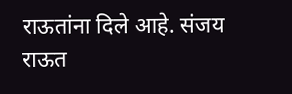राऊतांना दिले आहे. संजय राऊत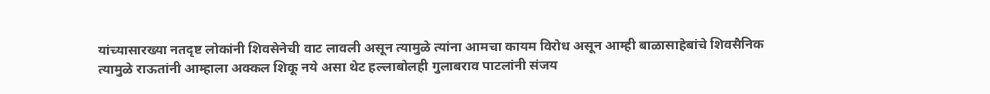यांच्यासारख्या नतदृष्ट लोकांनी शिवसेनेची वाट लावली असून त्यामुळे त्यांना आमचा कायम विरोध असून आम्ही बाळासाहेबांचे शिवसैनिक त्यामुळे राऊतांनी आम्हाला अक्कल शिकू नये असा थेट हल्लाबोलही गुलाबराव पाटलांनी संजय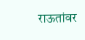राऊतांवर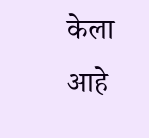केला आहे